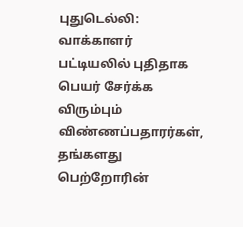புதுடெல்லி: வாக்காளர் பட்டியலில் புதிதாக பெயர் சேர்க்க விரும்பும் விண்ணப்பதாரர்கள், தங்களது பெற்றோரின்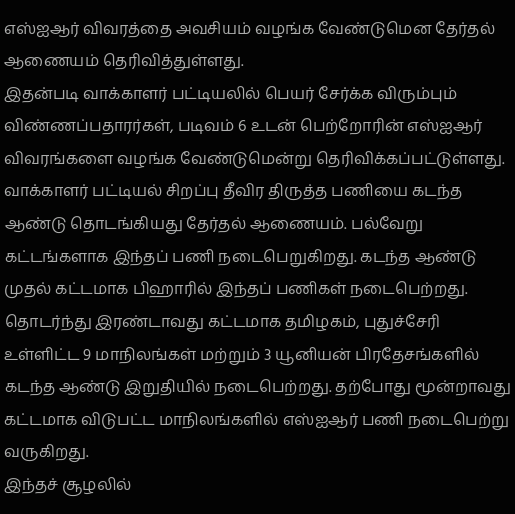எஸ்ஐஆர் விவரத்தை அவசியம் வழங்க வேண்டுமென தேர்தல் ஆணையம் தெரிவித்துள்ளது.
இதன்படி வாக்காளர் பட்டியலில் பெயர் சேர்க்க விரும்பும் விண்ணப்பதாரர்கள், படிவம் 6 உடன் பெற்றோரின் எஸ்ஐஆர் விவரங்களை வழங்க வேண்டுமென்று தெரிவிக்கப்பட்டுள்ளது.
வாக்காளர் பட்டியல் சிறப்பு தீவிர திருத்த பணியை கடந்த ஆண்டு தொடங்கியது தேர்தல் ஆணையம். பல்வேறு கட்டங்களாக இந்தப் பணி நடைபெறுகிறது. கடந்த ஆண்டு முதல் கட்டமாக பிஹாரில் இந்தப் பணிகள் நடைபெற்றது. தொடர்ந்து இரண்டாவது கட்டமாக தமிழகம், புதுச்சேரி உள்ளிட்ட 9 மாநிலங்கள் மற்றும் 3 யூனியன் பிரதேசங்களில் கடந்த ஆண்டு இறுதியில் நடைபெற்றது. தற்போது மூன்றாவது கட்டமாக விடுபட்ட மாநிலங்களில் எஸ்ஐஆர் பணி நடைபெற்று வருகிறது.
இந்தச் சூழலில்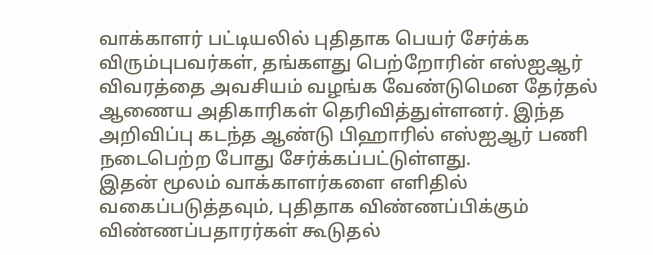வாக்காளர் பட்டியலில் புதிதாக பெயர் சேர்க்க விரும்புபவர்கள், தங்களது பெற்றோரின் எஸ்ஐஆர் விவரத்தை அவசியம் வழங்க வேண்டுமென தேர்தல் ஆணைய அதிகாரிகள் தெரிவித்துள்ளனர். இந்த அறிவிப்பு கடந்த ஆண்டு பிஹாரில் எஸ்ஐஆர் பணி நடைபெற்ற போது சேர்க்கப்பட்டுள்ளது.
இதன் மூலம் வாக்காளர்களை எளிதில் வகைப்படுத்தவும், புதிதாக விண்ணப்பிக்கும் விண்ணப்பதாரர்கள் கூடுதல்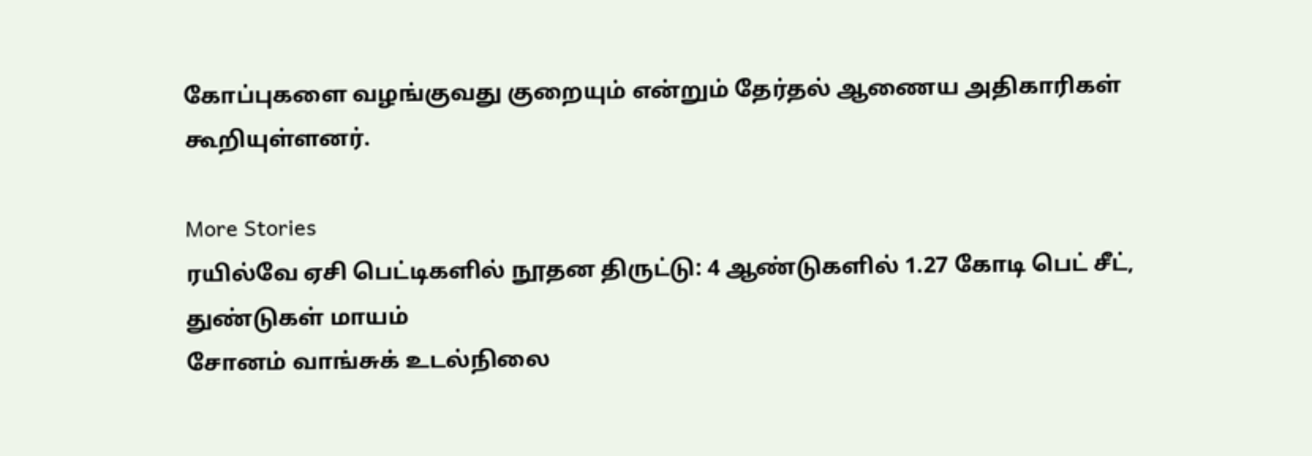கோப்புகளை வழங்குவது குறையும் என்றும் தேர்தல் ஆணைய அதிகாரிகள் கூறியுள்ளனர்.

More Stories
ரயில்வே ஏசி பெட்டிகளில் நூதன திருட்டு: 4 ஆண்டுகளில் 1.27 கோடி பெட் சீட், துண்டுகள் மாயம்
சோனம் வாங்சுக் உடல்நிலை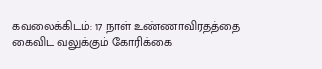கவலைக்கிடம்: 17 நாள் உண்ணாவிரதத்தை கைவிட வலுக்கும் கோரிக்கை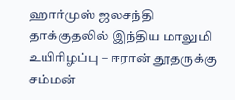ஹார்முஸ் ஜலசந்தி தாக்குதலில் இந்திய மாலுமி உயிரிழப்பு – ஈரான் தூதருக்கு சம்மன்